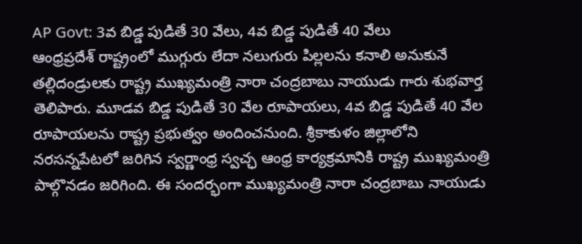AP Govt: 3వ బిడ్డ పుడితే 30 వేలు, 4వ బిడ్డ పుడితే 40 వేలు
ఆంధ్రప్రదేశ్ రాష్ట్రంలో ముగ్గురు లేదా నలుగురు పిల్లలను కనాలి అనుకునే తల్లిదండ్రులకు రాష్ట్ర ముఖ్యమంత్రి నారా చంద్రబాబు నాయుడు గారు శుభవార్త తెలిపారు. మూడవ బిడ్డ పుడితే 30 వేల రూపాయలు, 4వ బిడ్డ పుడితే 40 వేల రూపాయలను రాష్ట్ర ప్రభుత్వం అందించనుంది. శ్రీకాకుళం జిల్లాలోని నరసన్నపేటలో జరిగిన స్వర్ణాంధ్ర స్వచ్ఛ ఆంధ్ర కార్యక్రమానికి రాష్ట్ర ముఖ్యమంత్రి పాల్గొనడం జరిగింది. ఈ సందర్భంగా ముఖ్యమంత్రి నారా చంద్రబాబు నాయుడు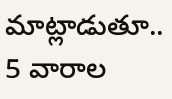మాట్లాడుతూ.. 5 వారాల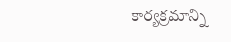కార్యక్రమాన్ని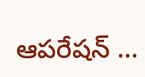ఆపరేషన్ …